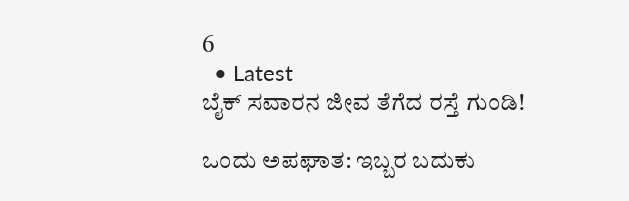6
  • Latest
ಬೈಕ್ ಸವಾರನ ಜೀವ ತೆಗೆದ ರಸ್ತೆ ಗುಂಡಿ!

ಒಂದು ಅಪಘಾತ: ಇಬ್ಬರ ಬದುಕು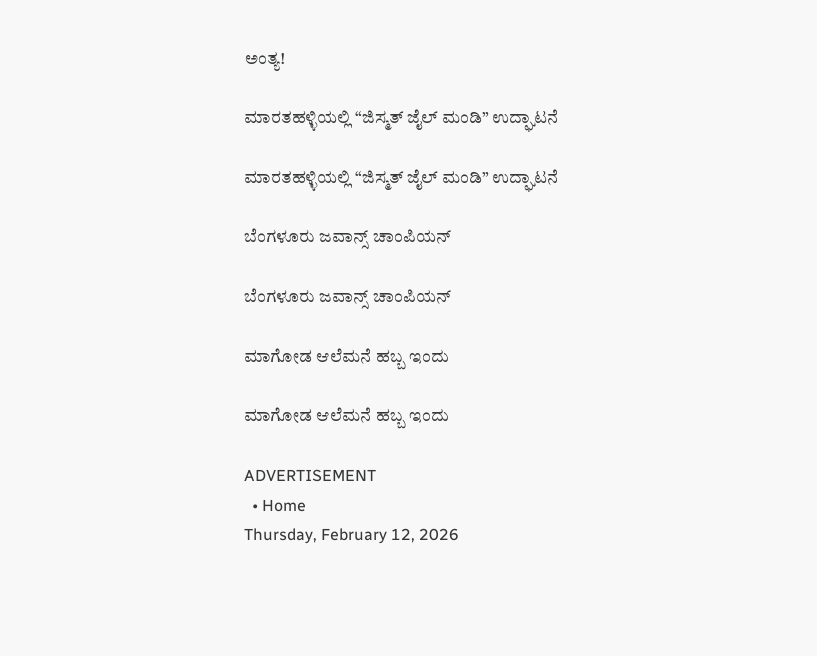ಅಂತ್ಯ!

ಮಾರತಹಳ್ಳಿಯಲ್ಲಿ “ಜಿಸ್ಮತ್ ಜೈಲ್ ಮಂಡಿ” ಉದ್ಘಾಟನೆ

ಮಾರತಹಳ್ಳಿಯಲ್ಲಿ “ಜಿಸ್ಮತ್ ಜೈಲ್ ಮಂಡಿ” ಉದ್ಘಾಟನೆ

ಬೆಂಗಳೂರು ಜವಾನ್ಸ್ ಚಾಂಪಿಯನ್

ಬೆಂಗಳೂರು ಜವಾನ್ಸ್ ಚಾಂಪಿಯನ್

ಮಾಗೋಡ ಆಲೆಮನೆ ಹಬ್ಬ ಇಂದು

ಮಾಗೋಡ ಆಲೆಮನೆ ಹಬ್ಬ ಇಂದು

ADVERTISEMENT
  • Home
Thursday, February 12, 2026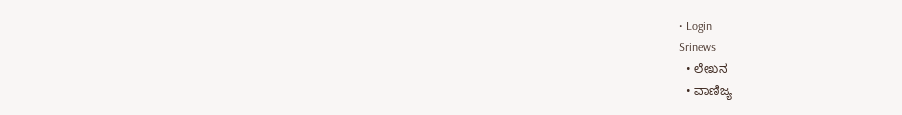• Login
Srinews
  • ಲೇಖನ
  • ವಾಣಿಜ್ಯ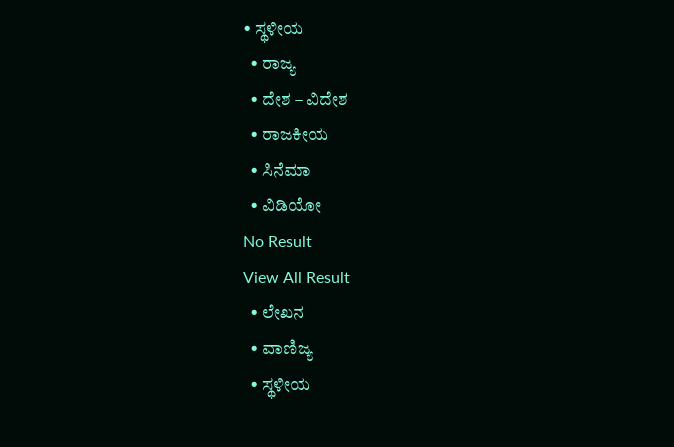• ಸ್ಥಳೀಯ
  • ರಾಜ್ಯ
  • ದೇಶ – ವಿದೇಶ
  • ರಾಜಕೀಯ
  • ಸಿನೆಮಾ
  • ವಿಡಿಯೋ
No Result
View All Result
  • ಲೇಖನ
  • ವಾಣಿಜ್ಯ
  • ಸ್ಥಳೀಯ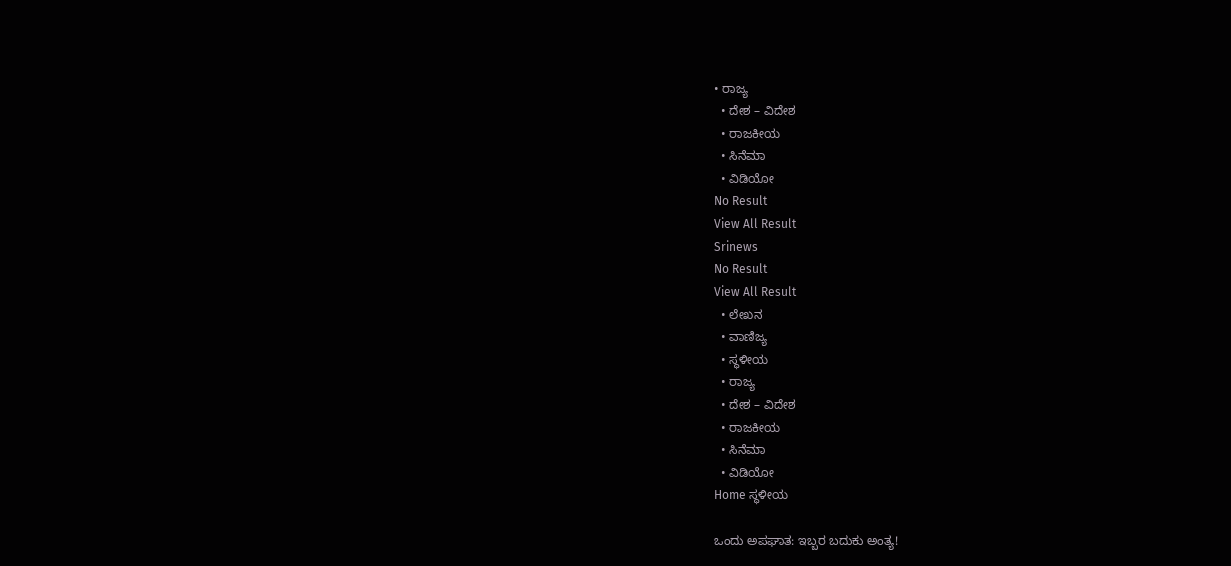• ರಾಜ್ಯ
  • ದೇಶ – ವಿದೇಶ
  • ರಾಜಕೀಯ
  • ಸಿನೆಮಾ
  • ವಿಡಿಯೋ
No Result
View All Result
Srinews
No Result
View All Result
  • ಲೇಖನ
  • ವಾಣಿಜ್ಯ
  • ಸ್ಥಳೀಯ
  • ರಾಜ್ಯ
  • ದೇಶ – ವಿದೇಶ
  • ರಾಜಕೀಯ
  • ಸಿನೆಮಾ
  • ವಿಡಿಯೋ
Home ಸ್ಥಳೀಯ

ಒಂದು ಅಪಘಾತ: ಇಬ್ಬರ ಬದುಕು ಅಂತ್ಯ!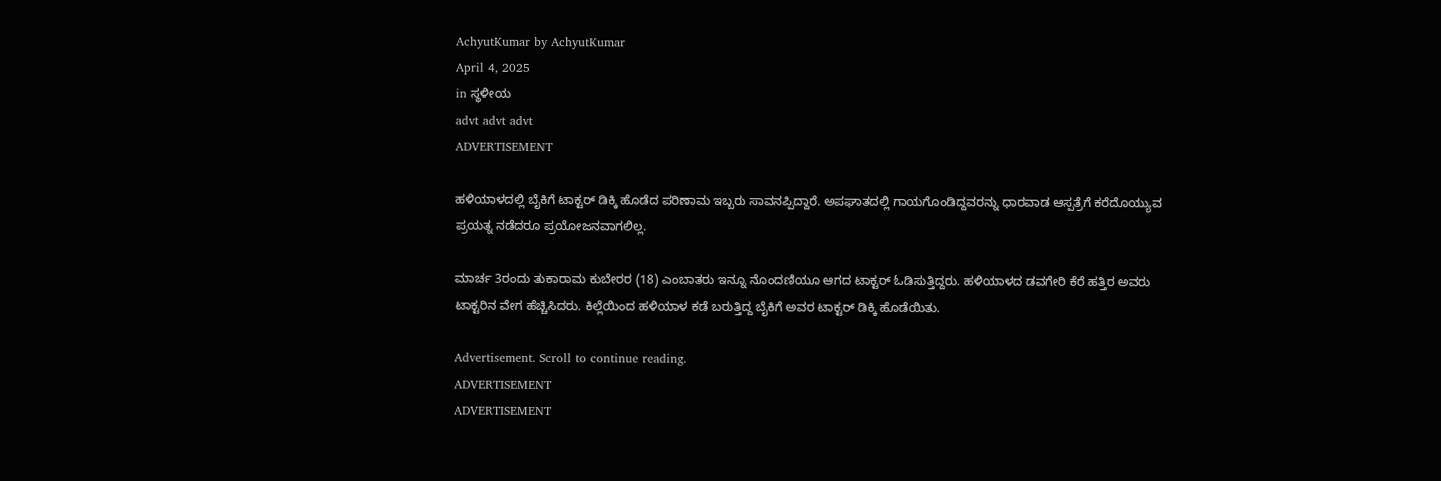AchyutKumar by AchyutKumar
April 4, 2025
in ಸ್ಥಳೀಯ
advt advt advt
ADVERTISEMENT

ಹಳಿಯಾಳದಲ್ಲಿ ಬೈಕಿಗೆ ಟಾಕ್ಟರ್ ಡಿಕ್ಕಿ ಹೊಡೆದ ಪರಿಣಾಮ ಇಬ್ಬರು ಸಾವನಪ್ಪಿದ್ದಾರೆ. ಅಪಘಾತದಲ್ಲಿ ಗಾಯಗೊಂಡಿದ್ದವರನ್ನು ಧಾರವಾಡ ಆಸ್ಪತ್ರೆಗೆ ಕರೆದೊಯ್ಯುವ ಪ್ರಯತ್ನ ನಡೆದರೂ ಪ್ರಯೋಜನವಾಗಲಿಲ್ಲ.

ಮಾರ್ಚ 3ರಂದು ತುಕಾರಾಮ ಕುಬೇರರ (18) ಎಂಬಾತರು ಇನ್ನೂ ನೊಂದಣಿಯೂ ಆಗದ ಟಾಕ್ಟರ್ ಓಡಿಸುತ್ತಿದ್ದರು. ಹಳಿಯಾಳದ ಡವಗೇರಿ ಕೆರೆ ಹತ್ತಿರ ಅವರು ಟಾಕ್ಟರಿನ ವೇಗ ಹೆಚ್ಚಿಸಿದರು. ಕಿಲ್ಲೆಯಿಂದ ಹಳಿಯಾಳ ಕಡೆ ಬರುತ್ತಿದ್ದ ಬೈಕಿಗೆ ಅವರ ಟಾಕ್ಟರ್ ಡಿಕ್ಕಿ ಹೊಡೆಯಿತು.

Advertisement. Scroll to continue reading.
ADVERTISEMENT
ADVERTISEMENT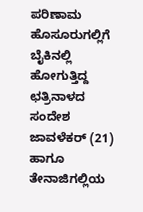ಪರಿಣಾಮ ಹೊಸೂರುಗಲ್ಲಿಗೆ ಬೈಕಿನಲ್ಲಿ ಹೋಗುತ್ತಿದ್ದ ಛತ್ರಿನಾಳದ ಸಂದೇಶ ಜಾವಳೆಕರ್ (21) ಹಾಗೂ ತೇನಾಜಿಗಲ್ಲಿಯ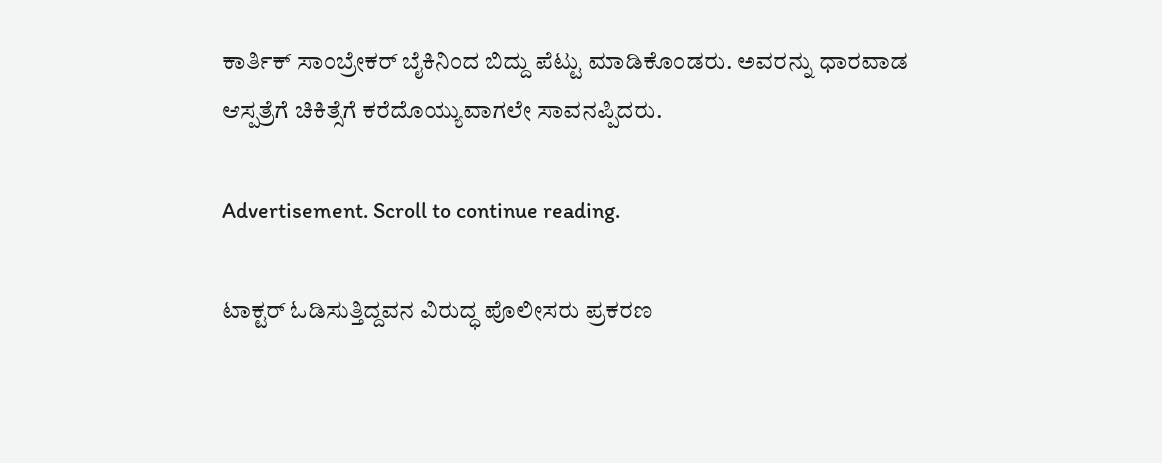ಕಾರ್ತಿಕ್ ಸಾಂಬ್ರೇಕರ್ ಬೈಕಿನಿಂದ ಬಿದ್ದು ಪೆಟ್ಟು ಮಾಡಿಕೊಂಡರು. ಅವರನ್ನು ಧಾರವಾಡ ಆಸ್ಪತ್ರೆಗೆ ಚಿಕಿತ್ಸೆಗೆ ಕರೆದೊಯ್ಯುವಾಗಲೇ ಸಾವನಪ್ಪಿದರು.

Advertisement. Scroll to continue reading.

ಟಾಕ್ಟರ್ ಓಡಿಸುತ್ತಿದ್ದವನ ವಿರುದ್ಧ ಪೊಲೀಸರು ಪ್ರಕರಣ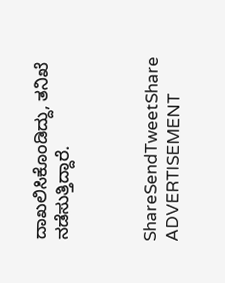ದಾಖಲಿಸಿಕೊಂಡಿದ್ದು, ತನಿಖೆ ನಡೆಸುತ್ತಿದ್ದಾರೆ.



ShareSendTweetShare
ADVERTISEMENT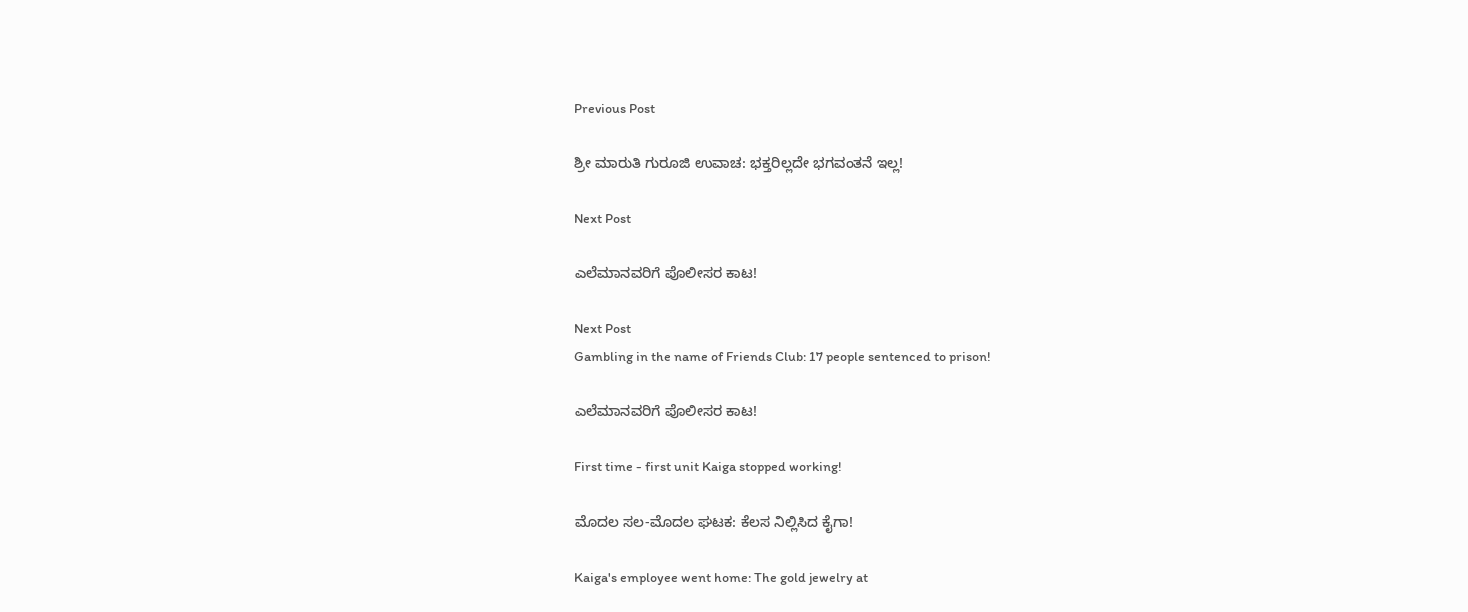Previous Post

ಶ್ರೀ ಮಾರುತಿ ಗುರೂಜಿ ಉವಾಚ: ಭಕ್ತರಿಲ್ಲದೇ ಭಗವಂತನೆ ಇಲ್ಲ!

Next Post

ಎಲೆಮಾನವರಿಗೆ ಪೊಲೀಸರ ಕಾಟ!

Next Post
Gambling in the name of Friends Club: 17 people sentenced to prison!

ಎಲೆಮಾನವರಿಗೆ ಪೊಲೀಸರ ಕಾಟ!

First time - first unit Kaiga stopped working!

ಮೊದಲ ಸಲ-ಮೊದಲ ಘಟಕ: ಕೆಲಸ ನಿಲ್ಲಿಸಿದ ಕೈಗಾ!

Kaiga's employee went home: The gold jewelry at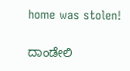home was stolen!

ದಾಂಡೇಲಿ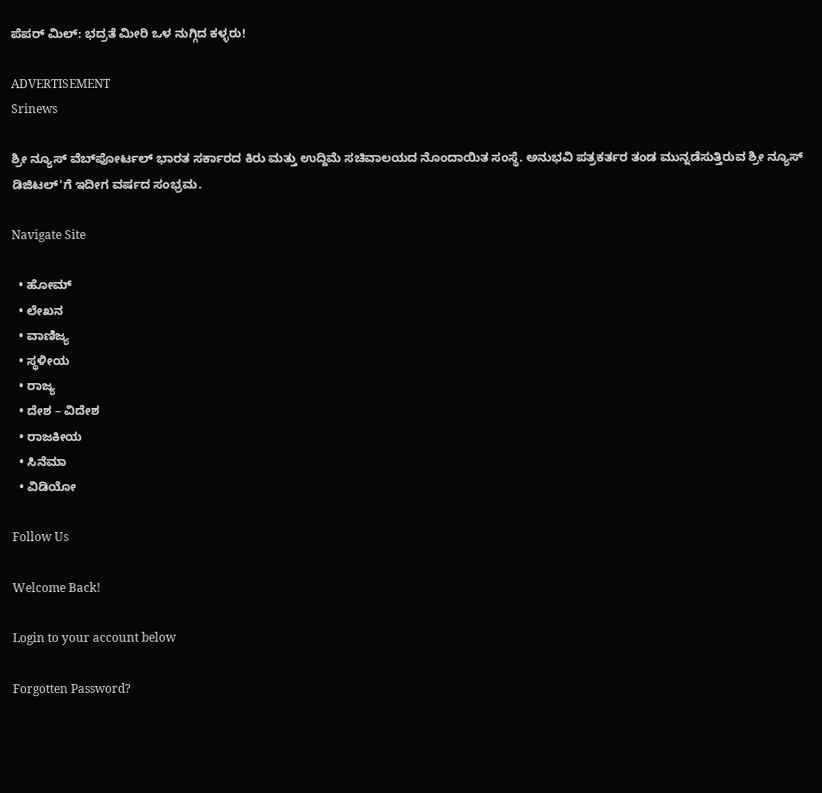ಪೆಪರ್ ಮಿಲ್: ಭದ್ರತೆ ಮೀರಿ ಒಳ ನುಗ್ಗಿದ ಕಳ್ಳರು!

ADVERTISEMENT
Srinews

ಶ್ರೀ ನ್ಯೂಸ್ ವೆಬ್‌ಪೋರ್ಟಲ್ ಭಾರತ ಸರ್ಕಾರದ ಕಿರು ಮತ್ತು ಉದ್ದಿಮೆ ಸಚಿವಾಲಯದ ನೊಂದಾಯಿತ ಸಂಸ್ಥೆ. ಅನುಭವಿ ಪತ್ರಕರ್ತರ ತಂಡ ಮುನ್ನಡೆಸುತ್ತಿರುವ ಶ್ರೀ ನ್ಯೂಸ್ ಡಿಜಿಟಲ್'ಗೆ ಇದೀಗ ವರ್ಷದ ಸಂಭ್ರಮ.

Navigate Site

  • ಹೋಮ್
  • ಲೇಖನ
  • ವಾಣಿಜ್ಯ
  • ಸ್ಥಳೀಯ
  • ರಾಜ್ಯ
  • ದೇಶ – ವಿದೇಶ
  • ರಾಜಕೀಯ
  • ಸಿನೆಮಾ
  • ವಿಡಿಯೋ

Follow Us

Welcome Back!

Login to your account below

Forgotten Password?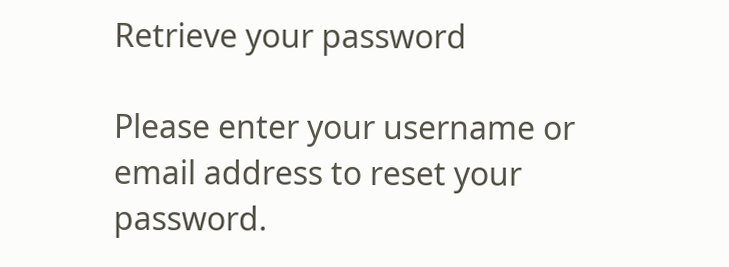Retrieve your password

Please enter your username or email address to reset your password.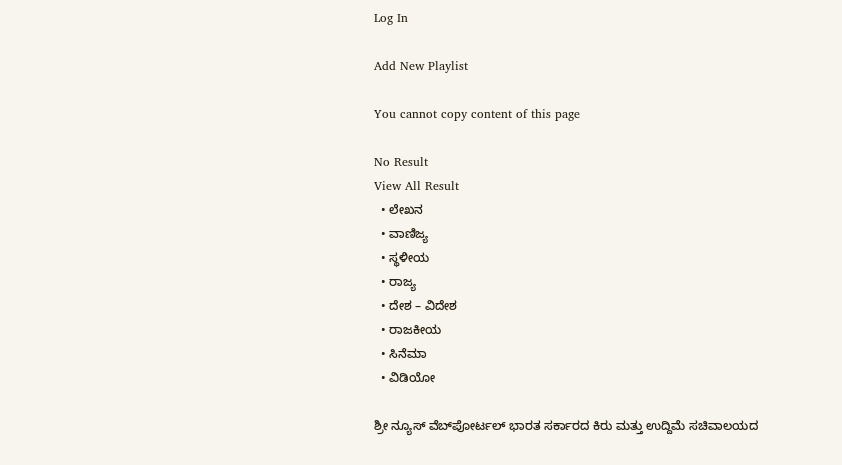Log In

Add New Playlist

You cannot copy content of this page

No Result
View All Result
  • ಲೇಖನ
  • ವಾಣಿಜ್ಯ
  • ಸ್ಥಳೀಯ
  • ರಾಜ್ಯ
  • ದೇಶ – ವಿದೇಶ
  • ರಾಜಕೀಯ
  • ಸಿನೆಮಾ
  • ವಿಡಿಯೋ

ಶ್ರೀ ನ್ಯೂಸ್ ವೆಬ್‌ಪೋರ್ಟಲ್ ಭಾರತ ಸರ್ಕಾರದ ಕಿರು ಮತ್ತು ಉದ್ದಿಮೆ ಸಚಿವಾಲಯದ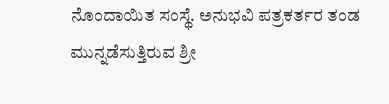ನೊಂದಾಯಿತ ಸಂಸ್ಥೆ. ಅನುಭವಿ ಪತ್ರಕರ್ತರ ತಂಡ ಮುನ್ನಡೆಸುತ್ತಿರುವ ಶ್ರೀ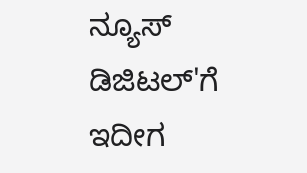ನ್ಯೂಸ್ ಡಿಜಿಟಲ್'ಗೆ ಇದೀಗ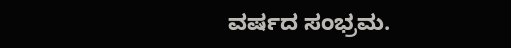ವರ್ಷದ ಸಂಭ್ರಮ.